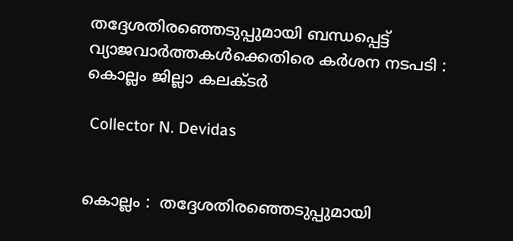തദ്ദേശതിരഞ്ഞെടുപ്പുമായി ബന്ധപ്പെട്ട് വ്യാജവാർത്തകൾക്കെതിരെ കർശന നടപടി : കൊല്ലം ജില്ലാ കലക്ടർ

 Collector N. Devidas


കൊല്ലം :  തദ്ദേശതിരഞ്ഞെടുപ്പുമായി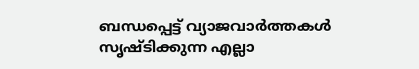ബന്ധപ്പെട്ട് വ്യാജവാർത്തകൾ സൃഷ്ടിക്കുന്ന എല്ലാ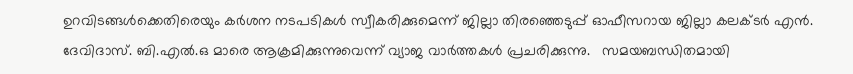ഉറവിടങ്ങൾക്കെതിരെയും കർശന നടപടികൾ സ്വീകരിക്കുമെന്ന് ജില്ലാ തിരഞ്ഞെടുപ്പ് ഓഫീസറായ ജില്ലാ കലക്ടർ എൻ. ദേവിദാസ്. ബി.എൽ.ഒ മാരെ ആക്രമിക്കുന്നുവെന്ന് വ്യാജ വാർത്തകൾ പ്രചരിക്കുന്നു.   സമയബന്ധിതമായി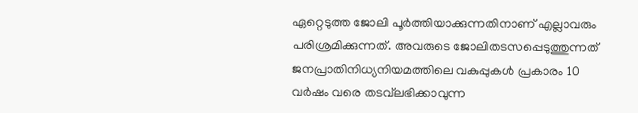ഏറ്റെടുത്ത ജോലി പൂർത്തിയാക്കുന്നതിനാണ് എല്ലാവരും പരിശ്രമിക്കുന്നത്. അവരുടെ ജോലിതടസപ്പെടുത്തുന്നത് ജനപ്രാതിനിധ്യനിയമത്തിലെ വകുപ്പുകൾ പ്രകാരം 10 വർഷം വരെ തടവ്‌ലഭിക്കാവുന്ന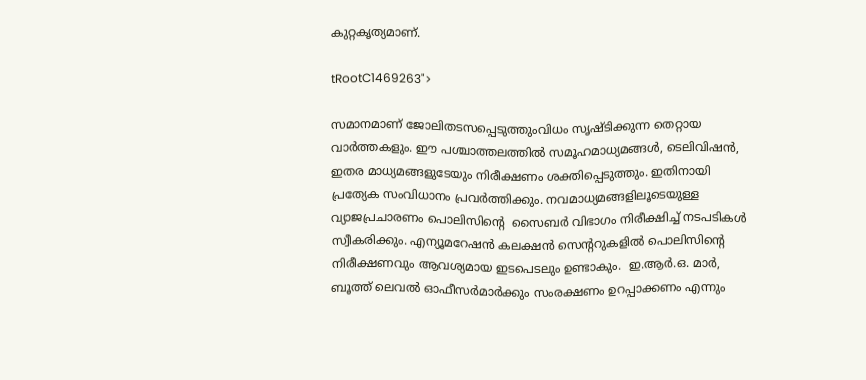കുറ്റകൃത്യമാണ്.

tRootC1469263">

സമാനമാണ് ജോലിതടസപ്പെടുത്തുംവിധം സൃഷ്ടിക്കുന്ന തെറ്റായ വാർത്തകളും. ഈ പശ്ചാത്തലത്തിൽ സമൂഹമാധ്യമങ്ങൾ, ടെലിവിഷൻ, ഇതര മാധ്യമങ്ങളുടേയും നിരീക്ഷണം ശക്തിപ്പെടുത്തും. ഇതിനായി പ്രത്യേക സംവിധാനം പ്രവർത്തിക്കും. നവമാധ്യമങ്ങളിലൂടെയുള്ള വ്യാജപ്രചാരണം പൊലിസിന്റെ  സൈബർ വിഭാഗം നിരീക്ഷിച്ച് നടപടികൾ സ്വീകരിക്കും. എന്യൂമറേഷൻ കലക്ഷൻ സെന്ററുകളിൽ പൊലിസിന്റെ നിരീക്ഷണവും ആവശ്യമായ ഇടപെടലും ഉണ്ടാകും.  ഇ.ആർ.ഒ. മാർ, ബൂത്ത് ലെവൽ ഓഫീസർമാർക്കും സംരക്ഷണം ഉറപ്പാക്കണം എന്നും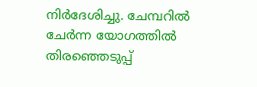നിർദേശിച്ചു. ചേമ്പറിൽ ചേർന്ന യോഗത്തിൽ തിരഞ്ഞെടുപ്പ്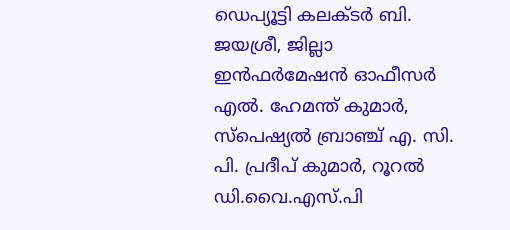ഡെപ്യൂട്ടി കലക്ടർ ബി. ജയശ്രീ, ജില്ലാ ഇൻഫർമേഷൻ ഓഫീസർ എൽ. ഹേമന്ത് കുമാർ, സ്‌പെഷ്യൽ ബ്രാഞ്ച് എ. സി. പി. പ്രദീപ് കുമാർ, റൂറൽ ഡി.വൈ.എസ്.പി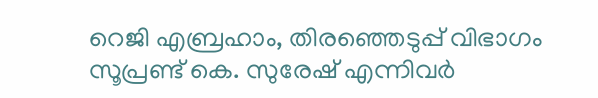റെജി എബ്രഹാം, തിരഞ്ഞെടുപ്പ് വിഭാഗം സൂപ്രണ്ട് കെ. സുരേഷ് എന്നിവർ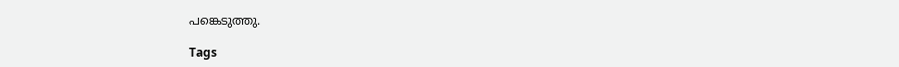പങ്കെടുത്തു.

Tags